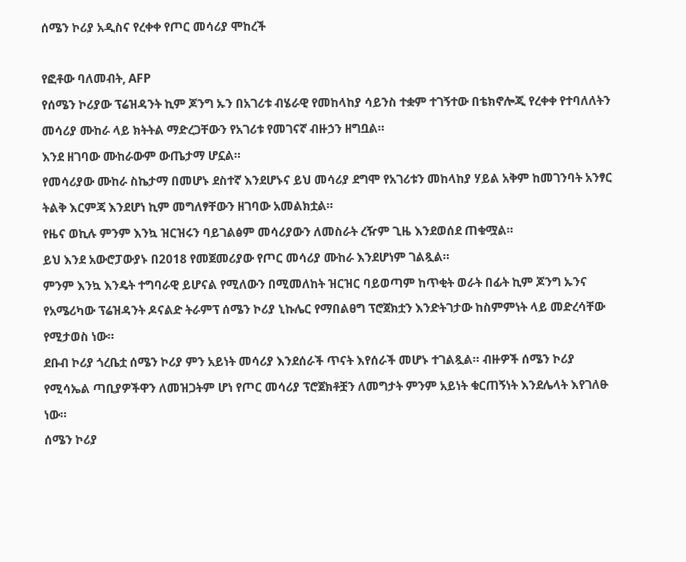ሰሜን ኮሪያ አዲስና የረቀቀ የጦር መሳሪያ ሞከረች

የፎቶው ባለመብት, AFP
የሰሜን ኮሪያው ፕሬዝዳንት ኪም ጆንግ ኡን በአገሪቱ ብሄራዊ የመከላከያ ሳይንስ ተቋም ተገኝተው በቴክኖሎጂ የረቀቀ የተባለለትን መሳሪያ ሙከራ ላይ ክትትል ማድረጋቸውን የአገሪቱ የመገናኛ ብዙኃን ዘግቧል።
እንደ ዘገባው ሙከራውም ውጤታማ ሆኗል።
የመሳሪያው ሙከራ ስኬታማ በመሆኑ ደስተኛ እንደሆኑና ይህ መሳሪያ ደግሞ የአገሪቱን መከላከያ ሃይል አቅም ከመገንባት አንፃር ትልቅ እርምጃ እንደሆነ ኪም መግለፃቸውን ዘገባው አመልክቷል።
የዜና ወኪሉ ምንም እንኳ ዝርዝሩን ባይገልፅም መሳሪያውን ለመስራት ረዥም ጊዜ እንደወሰደ ጠቁሟል።
ይህ እንደ አውሮፓውያኑ በ2018 የመጀመሪያው የጦር መሳሪያ ሙከራ እንደሆነም ገልጿል።
ምንም እንኳ እንዴት ተግባራዊ ይሆናል የሚለውን በሚመለከት ዝርዝር ባይወጣም ከጥቂት ወራት በፊት ኪም ጆንግ ኡንና የአሜሪካው ፕሬዝዳንት ዶናልድ ትራምፕ ሰሜን ኮሪያ ኒኩሌር የማበልፀግ ፕሮጀክቷን እንድትገታው ከስምምነት ላይ መድረሳቸው የሚታወስ ነው።
ደቡብ ኮሪያ ጎረቤቷ ሰሜን ኮሪያ ምን አይነት መሳሪያ እንደሰራች ጥናት እየሰራች መሆኑ ተገልጿል። ብዙዎች ሰሜን ኮሪያ የሚሳኤል ጣቢያዎችዋን ለመዝጋትም ሆነ የጦር መሳሪያ ፕሮጀክቶቿን ለመግታት ምንም አይነት ቁርጠኝነት እንደሌላት እየገለፁ ነው።
ሰሜን ኮሪያ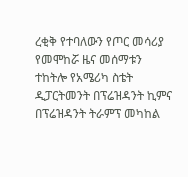ረቂቅ የተባለውን የጦር መሳሪያ የመሞከሯ ዜና መሰማቱን ተከትሎ የአሜሪካ ስቴት ዲፓርትመንት በፕሬዝዳንት ኪምና በፕሬዝዳንት ትራምፕ መካከል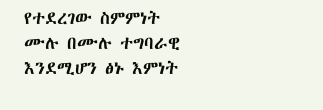የተደረገው ስምምነት ሙሉ በሙሉ ተግባራዊ እንደሚሆን ፅኑ እምነት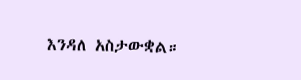እንዳለ አስታውቋል።